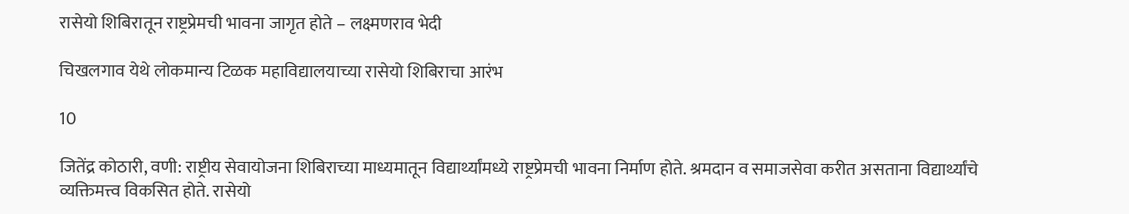रासेयो शिबिरातून राष्ट्रप्रेमची भावना जागृत होते – लक्ष्मणराव भेदी

चिखलगाव येथे लोकमान्य टिळक महाविद्यालयाच्या रासेयो शिबिराचा आरंभ

10

जितेंद्र कोठारी, वणी: राष्ट्रीय सेवायोजना शिबिराच्या माध्यमातून विद्यार्थ्यांमध्ये राष्ट्रप्रेमची भावना निर्माण होते. श्रमदान व समाजसेवा करीत असताना विद्यार्थ्यांचे व्यक्तिमत्त्व विकसित होते. रासेयो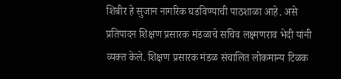शिबीर हे सुजान नागरिक घडविण्याची पाठशाळा आहे. असे प्रतिपादन शिक्षण प्रसारक मंडळाचे सचिव लक्ष्मणराव भेदी यांनी व्यक्त केले. शिक्षण प्रसारक मंडळ संचालित लोकमान्य टिळक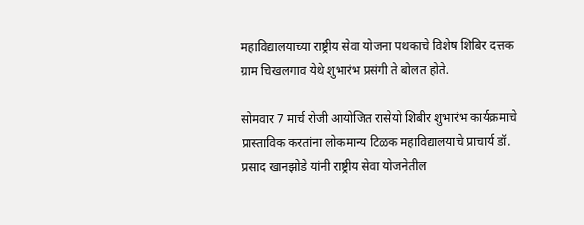महाविद्यालयाच्या राष्ट्रीय सेवा योजना पथकाचे विशेष शिबिर दत्तक ग्राम चिखलगाव येथे शुभारंभ प्रसंगी ते बोलत होते.

सोमवार 7 मार्च रोजी आयोजित रासेयो शिबीर शुभारंभ कार्यक्रमाचे प्रास्ताविक करतांना लोकमान्य टिळक महाविद्यालयाचे प्राचार्य डॉ. प्रसाद खानझोडे यांनी राष्ट्रीय सेवा योजनेतील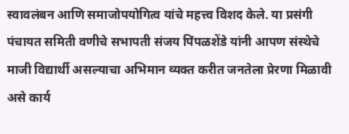स्वावलंबन आणि समाजोपयोगित्व यांचे महत्त्व विशद केले. या प्रसंगी पंचायत समिती वणीचे सभापती संजय पिंपळशेंडे यांनी आपण संस्थेचे माजी विद्यार्थी असल्याचा अभिमान व्यक्त करीत जनतेला प्रेरणा मिळावी असे कार्य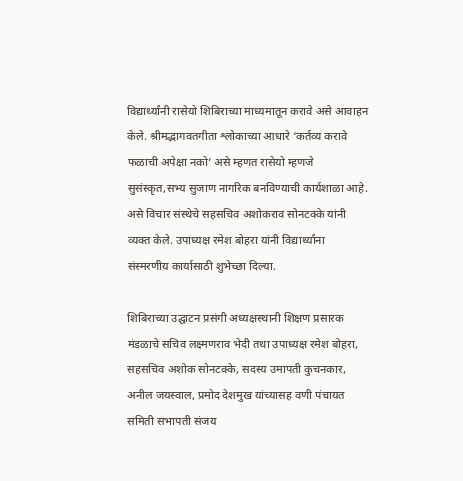विद्यार्थ्यांनी रासेयो शिबिराच्या माध्यमातून करावे असे आवाहन केले. श्रीमद्भागवतगीता श्लोकाच्या आधारे ‘कर्तव्य करावे फळाची अपेक्षा नको’ असे म्हणत रासेयो म्हणजे सुसंस्कृत,सभ्य सुजाण नागरिक बनविण्याची कार्यशाळा आहे. असे विचार संस्थेचे सहसचिव अशोकराव सोनटक्के यांनी व्यक्त केले. उपाध्यक्ष रमेश बोहरा यांनी विद्यार्थ्यांना संस्मरणीय कार्यासाठी शुभेच्छा दिल्या.

शिबिराच्या उद्घाटन प्रसंगी अध्यक्षस्थानी शिक्षण प्रसारक मंडळाचे सचिव लक्ष्मणराव भेदी तथा उपाध्यक्ष रमेश बोहरा, सहसचिव अशोक सोनटक्के, सदस्य उमापती कुचनकार, अनील जयस्वाल, प्रमोद देशमुख यांच्यासह वणी पंचायत समिती सभापती संजय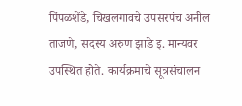पिंपळशेंडे, चिखलगावचे उपसरपंच अनील ताजणे, सदस्य अरुण झाडे इ. मान्यवर उपस्थित होते. कार्यक्रमाचे सूत्रसंचालन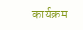कार्यक्रम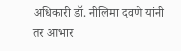अधिकारी डॉ. नीलिमा दवणे यांनी तर आभार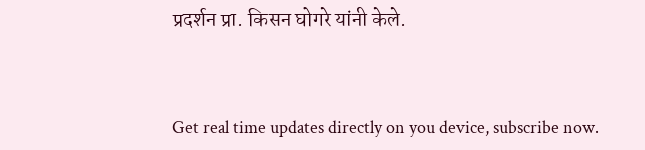प्रदर्शन प्रा. किसन घोगरे यांनी केले.



Get real time updates directly on you device, subscribe now.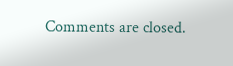Comments are closed.